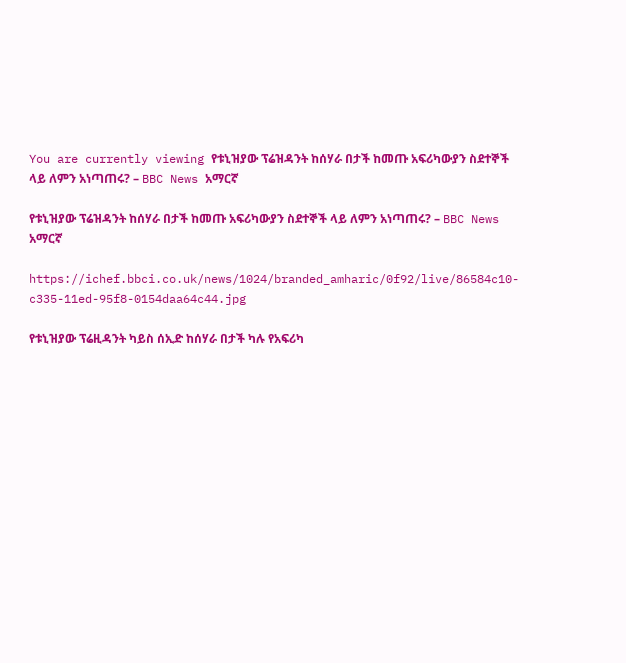You are currently viewing የቱኒዝያው ፕሬዝዳንት ከሰሃራ በታች ከመጡ አፍሪካውያን ስደተኞች ላይ ለምን አነጣጠሩ? – BBC News አማርኛ

የቱኒዝያው ፕሬዝዳንት ከሰሃራ በታች ከመጡ አፍሪካውያን ስደተኞች ላይ ለምን አነጣጠሩ? – BBC News አማርኛ

https://ichef.bbci.co.uk/news/1024/branded_amharic/0f92/live/86584c10-c335-11ed-95f8-0154daa64c44.jpg

የቱኒዝያው ፕሬዚዳንት ካይስ ሰኢድ ከሰሃራ በታች ካሉ የአፍሪካ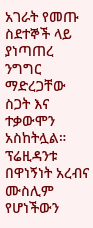አገራት የመጡ ስደተኞች ላይ ያነጣጠረ ንግግር ማድረጋቸው ስጋት እና ተቃውሞን አስከትሏል።
ፕሬዚዳንቱ በዋነኝነት አረብና ሙስሊም የሆነችውን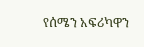የሰሜን አፍሪካዋን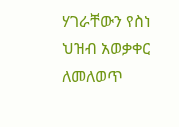ሃገራቸውን የስነ ህዝብ አወቃቀር ለመለወጥ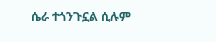ሴራ ተጎንጉኗል ሲሉም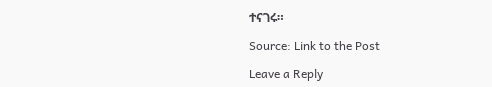ተናገሩ።

Source: Link to the Post

Leave a Reply